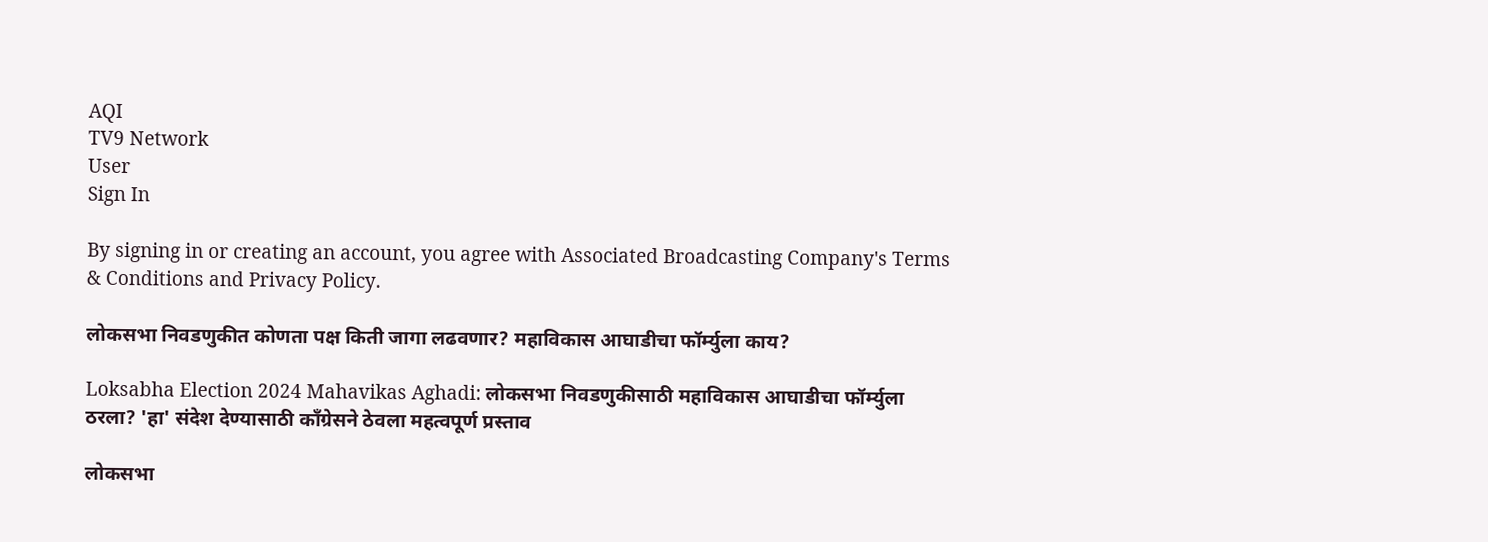AQI
TV9 Network
User
Sign In

By signing in or creating an account, you agree with Associated Broadcasting Company's Terms & Conditions and Privacy Policy.

लोकसभा निवडणुकीत कोणता पक्ष किती जागा लढवणार? महाविकास आघाडीचा फॉर्म्युला काय?

Loksabha Election 2024 Mahavikas Aghadi: लोकसभा निवडणुकीसाठी महाविकास आघाडीचा फॉर्म्युला ठरला? 'हा' संदेश देण्यासाठी काँग्रेसने ठेवला महत्वपूर्ण प्रस्ताव

लोकसभा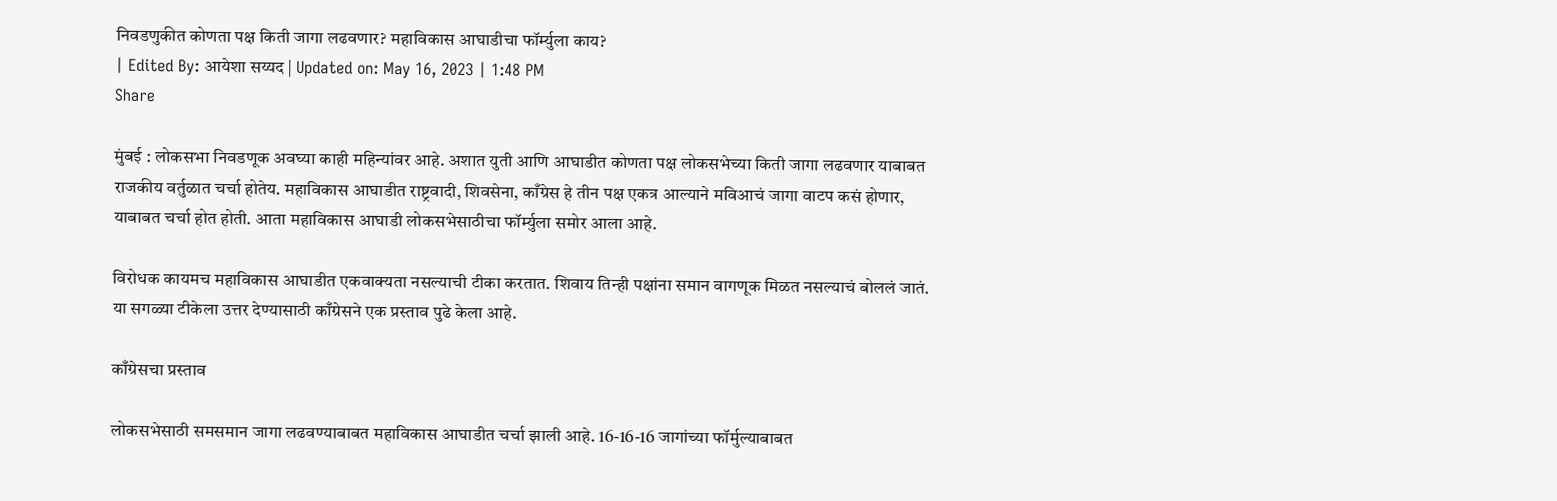निवडणुकीत कोणता पक्ष किती जागा लढवणार? महाविकास आघाडीचा फॉर्म्युला काय?
| Edited By: आयेशा सय्यद | Updated on: May 16, 2023 | 1:48 PM
Share

मुंबई : लोकसभा निवडणूक अवघ्या काही महिन्यांवर आहे. अशात युती आणि आघाडीत कोणता पक्ष लोकसभेच्या किती जागा लढवणार याबाबत राजकीय वर्तुळात चर्चा होतेय. महाविकास आघाडीत राष्ट्रवादी, शिवसेना, काँग्रेस हे तीन पक्ष एकत्र आल्याने मविआचं जागा वाटप कसं होणार, याबाबत चर्चा होत होती. आता महाविकास आघाडी लोकसभेसाठीचा फॉर्म्युला समोर आला आहे.

विरोधक कायमच महाविकास आघाडीत एकवाक्यता नसल्याची टीका करतात. शिवाय तिन्ही पक्षांना समान वागणूक मिळत नसल्याचं बोललं जातं. या सगळ्या टीकेला उत्तर देण्यासाठी काँग्रेसने एक प्रस्ताव पुढे केला आहे.

काँग्रेसचा प्रस्ताव

लोकसभेसाठी समसमान जागा लढवण्याबाबत‌ महाविकास आघाडीत चर्चा झाली आहे. 16-16-16 जागांच्या फॉर्मुल्याबाबत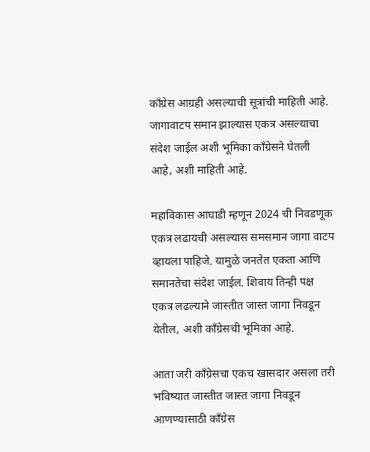काँग्रेस आग्रही असल्याची सूत्रांची माहिती आहे. जागावाटप समान झाल्यास एकत्र असल्याचा संदेश जाईल अशी भूमिका काँग्रेसने घेतली आहे, अशी माहिती आहे.

महाविकास आघाडी म्हणून 2024 ची निवडणूक एकत्र लढायची असल्यास समसमान जागा वाटप व्हायला पाहिजे. यामुळे जनतेत एकता आणि समानतेचा संदेश जाईल. शिवाय तिन्ही पक्ष एकत्र लढल्याने जास्तीत जास्त जागा निवडून येतील, अशी काँग्रेसची भूमिका आहे.

आता जरी काँग्रेसचा एकच खासदार असला तरी भविष्यात जास्तीत जास्त जागा निवडून आणण्यासाठी काँग्रेस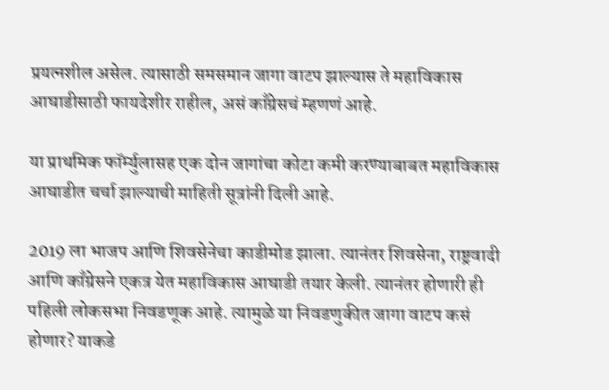प्रयत्नशील असेल. त्यासाठी समसमान जागा वाटप झाल्यास ते महाविकास आघाडीसाठी फायदेशीर राहील, असं काँग्रेसचं म्हणणं आहे.

या प्राथमिक फॉर्म्युलासह एक दोन जागांचा कोटा कमी करण्याबाबत महाविकास आघाडीत चर्चा झाल्याची माहिती सूत्रांनी दिली आहे.

2019 ला भाजप आणि शिवसेनेचा काडीमोड झाला. त्यानंतर शिवसेना, राष्ट्रवादी आणि काँग्रेसने एकत्र येत महाविकास आघाडी तयार केली. त्यानंतर होणारी ही पहिली लोकसभा निवडणूक आहे. त्यामुळे या निवडणुकीत जागा वाटप कसं होणार? याकडे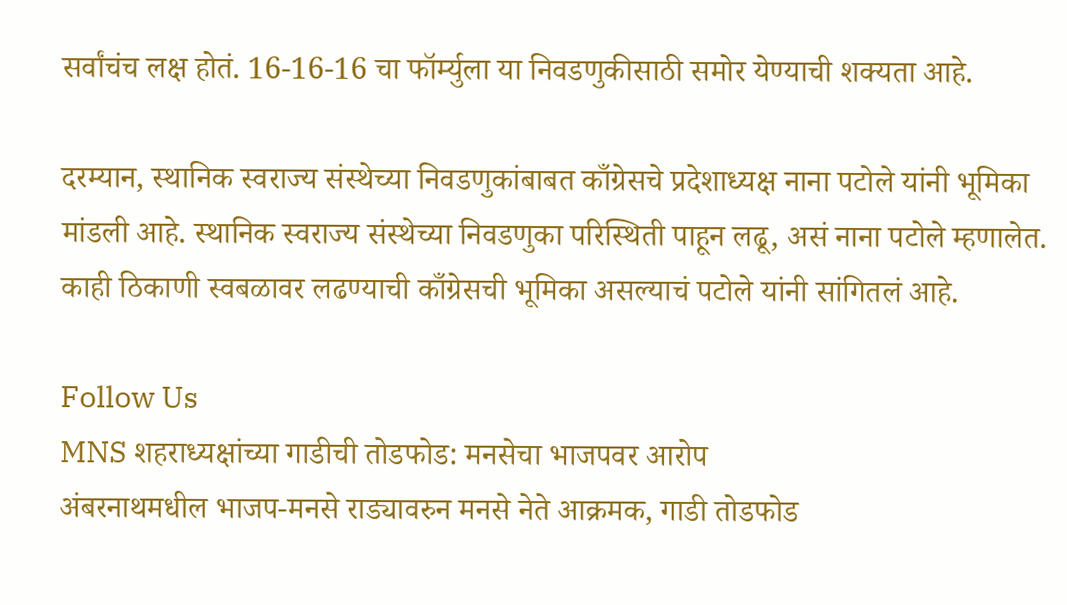सर्वांचंच लक्ष होतं. 16-16-16 चा फॉर्म्युला या निवडणुकीसाठी समोर येण्याची शक्यता आहे.

दरम्यान, स्थानिक स्वराज्य संस्थेच्या निवडणुकांबाबत काँग्रेसचे प्रदेशाध्यक्ष नाना पटोले यांनी भूमिका मांडली आहे. स्थानिक स्वराज्य संस्थेच्या निवडणुका परिस्थिती पाहून लढू, असं नाना पटोले म्हणालेत. काही ठिकाणी स्वबळावर लढण्याची काँग्रेसची भूमिका असल्याचं पटोले यांनी सांगितलं आहे.

Follow Us
MNS शहराध्यक्षांच्या गाडीची तोडफोड: मनसेचा भाजपवर आरोप
अंबरनाथमधील भाजप-मनसे राड्यावरुन मनसे नेते आक्रमक, गाडी तोडफोड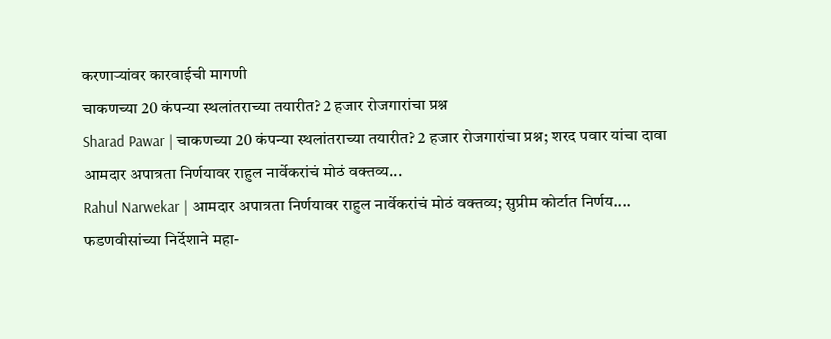करणाऱ्यांवर कारवाईची मागणी
चाकणच्या 20 कंपन्या स्थलांतराच्या तयारीत? 2 हजार रोजगारांचा प्रश्न
Sharad Pawar | चाकणच्या 20 कंपन्या स्थलांतराच्या तयारीत? 2 हजार रोजगारांचा प्रश्न; शरद पवार यांचा दावा
आमदार अपात्रता निर्णयावर राहुल नार्वेकरांचं मोठं वक्तव्य...
Rahul Narwekar | आमदार अपात्रता निर्णयावर राहुल नार्वेकरांचं मोठं वक्तव्य; सुप्रीम कोर्टात निर्णय....
फडणवीसांच्या निर्देशाने महा-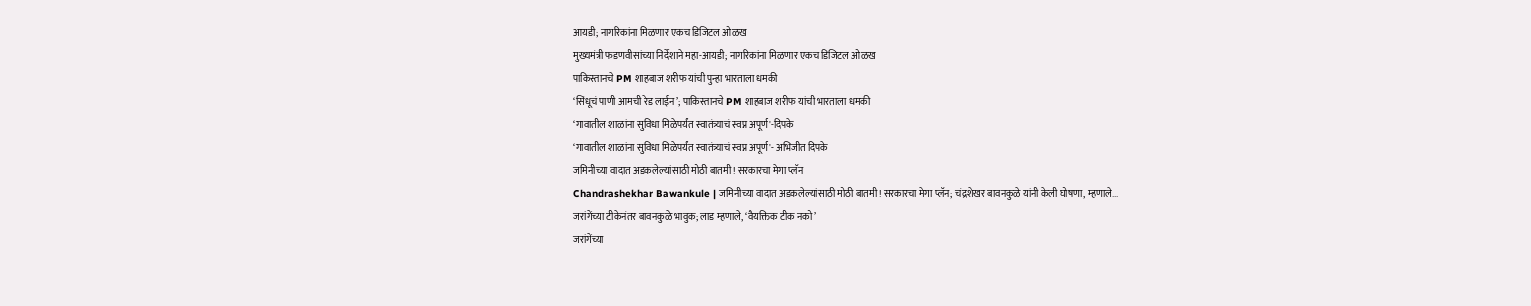आयडी; नागरिकांना मिळणार एकच डिजिटल ओळख
मुख्यमंत्री फडणवीसांच्या निर्देशाने महा-आयडी; नागरिकांना मिळणार एकच डिजिटल ओळख
पाकिस्तानचे PM शाहबाज शरीफ यांची पुन्हा भारताला धमकी
‘सिंधूचं पाणी आमची रेड लाईन’; पाकिस्तानचे PM शाहबाज शरीफ यांची भारताला धमकी
‘गावातील शाळांना सुविधा मिळेपर्यंत स्वातंत्र्याचं स्वप्न अपूर्ण'-दिपके
‘गावातील शाळांना सुविधा मिळेपर्यंत स्वातंत्र्याचं स्वप्न अपूर्ण'- अभिजीत दिपके
जमिनीच्या वादात अडकलेल्यांसाठी मोठी बातमी! सरकारचा मेगा प्लॅन
Chandrashekhar Bawankule | जमिनीच्या वादात अडकलेल्यांसाठी मोठी बातमी! सरकारचा मेगा प्लॅन; चंद्रशेखर बावनकुळे यांनी केली घोषणा, म्हणाले...
जरांगेंच्या टीकेनंतर बावनकुळे भावुक; लाड म्हणाले, ‘वैयक्तिक टीक नको’
जरांगेंच्या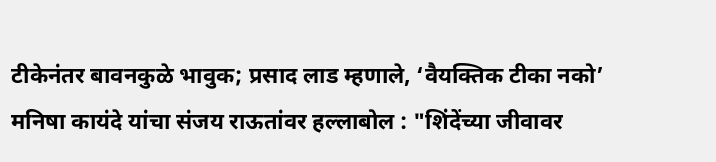टीकेनंतर बावनकुळे भावुक; प्रसाद लाड म्हणाले, ‘वैयक्तिक टीका नको’
मनिषा कायंदे यांचा संजय राऊतांवर हल्लाबोल : "शिंदेंच्या जीवावर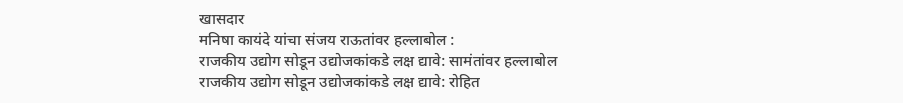खासदार
मनिषा कायंदे यांचा संजय राऊतांवर हल्लाबोल :
राजकीय उद्योग सोडून उद्योजकांकडे लक्ष द्यावे: सामंतांवर हल्लाबोल
राजकीय उद्योग सोडून उद्योजकांकडे लक्ष द्यावे: रोहित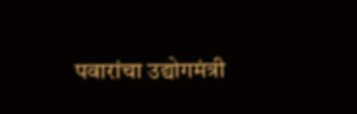पवारांचा उद्योगमंत्री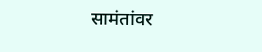सामंतांवर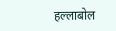हल्लाबोल